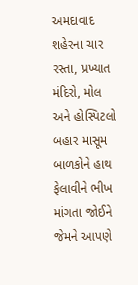અમદાવાદ શહેરના ચાર રસ્તા, પ્રખ્યાત મંદિરો, મોલ અને હોસ્પિટલો બહાર માસૂમ બાળકોને હાથ ફેલાવીને ભીખ માંગતા જોઈને જેમને આપણે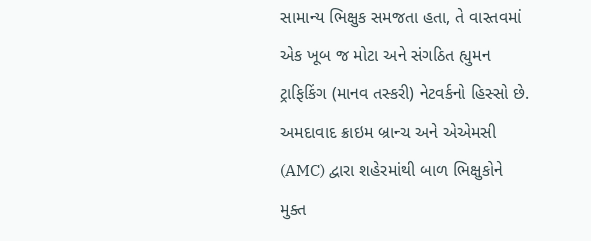સામાન્ય ભિક્ષુક સમજતા હતા, તે વાસ્તવમાં એક ખૂબ જ મોટા અને સંગઠિત હ્યુમન ટ્રાફિકિંગ (માનવ તસ્કરી) નેટવર્કનો હિસ્સો છે. અમદાવાદ ક્રાઇમ બ્રાન્ચ અને એએમસી (AMC) દ્વારા શહેરમાંથી બાળ ભિક્ષુકોને મુક્ત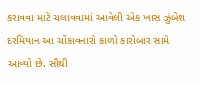કરાવવા માટે ચલાવવામાં આવેલી એક ખાસ ઝુંબેશ દરમિયાન આ ચોંકાવનારો કાળો કારોબાર સામે આવ્યો છે. સૌથી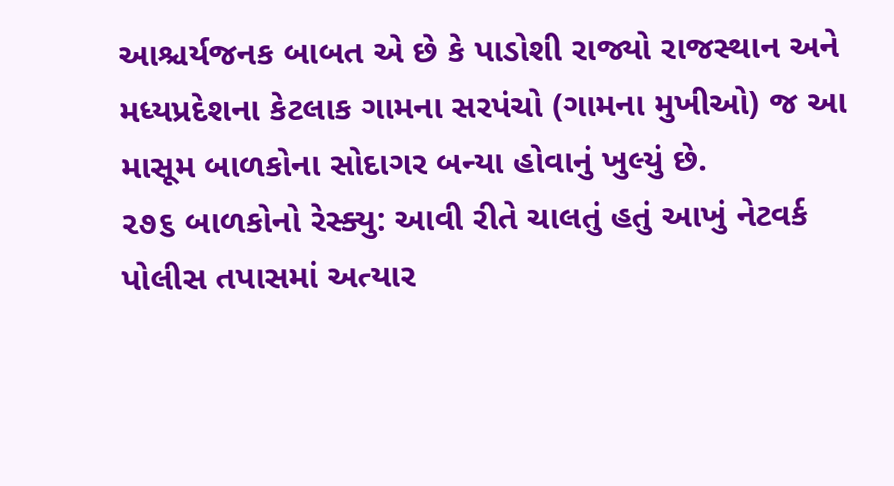આશ્ચર્યજનક બાબત એ છે કે પાડોશી રાજ્યો રાજસ્થાન અને મધ્યપ્રદેશના કેટલાક ગામના સરપંચો (ગામના મુખીઓ) જ આ માસૂમ બાળકોના સોદાગર બન્યા હોવાનું ખુલ્યું છે.
૨૭૬ બાળકોનો રેસ્ક્યુ: આવી રીતે ચાલતું હતું આખું નેટવર્ક
પોલીસ તપાસમાં અત્યાર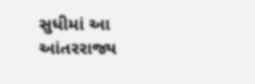સુધીમાં આ આંતરરાજ્ય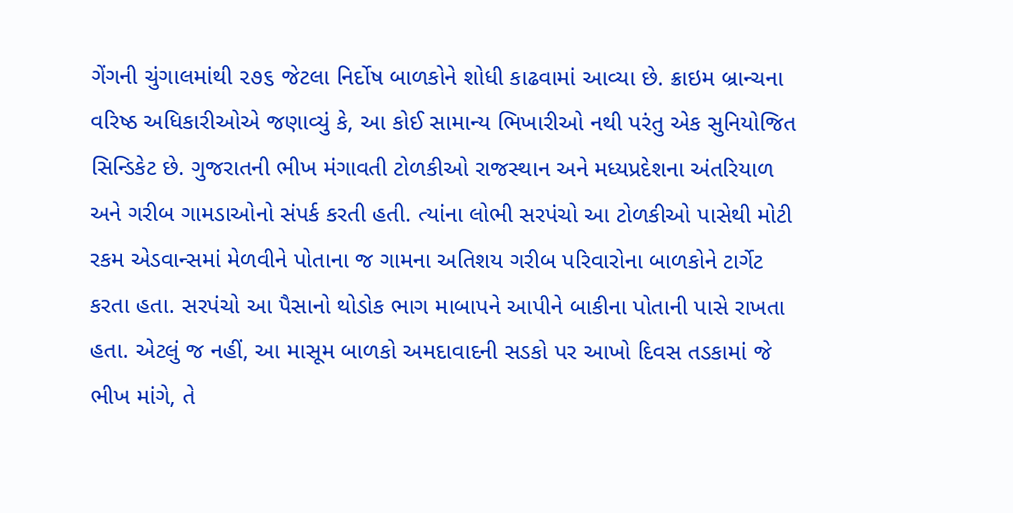ગેંગની ચુંગાલમાંથી ૨૭૬ જેટલા નિર્દોષ બાળકોને શોધી કાઢવામાં આવ્યા છે. ક્રાઇમ બ્રાન્ચના વરિષ્ઠ અધિકારીઓએ જણાવ્યું કે, આ કોઈ સામાન્ય ભિખારીઓ નથી પરંતુ એક સુનિયોજિત સિન્ડિકેટ છે. ગુજરાતની ભીખ મંગાવતી ટોળકીઓ રાજસ્થાન અને મધ્યપ્રદેશના અંતરિયાળ અને ગરીબ ગામડાઓનો સંપર્ક કરતી હતી. ત્યાંના લોભી સરપંચો આ ટોળકીઓ પાસેથી મોટી રકમ એડવાન્સમાં મેળવીને પોતાના જ ગામના અતિશય ગરીબ પરિવારોના બાળકોને ટાર્ગેટ કરતા હતા. સરપંચો આ પૈસાનો થોડોક ભાગ માબાપને આપીને બાકીના પોતાની પાસે રાખતા હતા. એટલું જ નહીં, આ માસૂમ બાળકો અમદાવાદની સડકો પર આખો દિવસ તડકામાં જે ભીખ માંગે, તે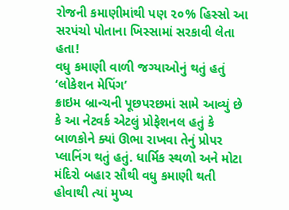રોજની કમાણીમાંથી પણ ૨૦% હિસ્સો આ સરપંચો પોતાના ખિસ્સામાં સરકાવી લેતા હતા!
વધુ કમાણી વાળી જગ્યાઓનું થતું હતું ‘લોકેશન મેપિંગ’
ક્રાઇમ બ્રાન્ચની પૂછપરછમાં સામે આવ્યું છે કે આ નેટવર્ક એટલું પ્રોફેશનલ હતું કે બાળકોને ક્યાં ઊભા રાખવા તેનું પ્રોપર પ્લાનિંગ થતું હતું. ધાર્મિક સ્થળો અને મોટા મંદિરો બહાર સૌથી વધુ કમાણી થતી હોવાથી ત્યાં મુખ્ય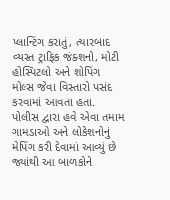પ્લાન્ટિંગ કરાતું, ત્યારબાદ વ્યસ્ત ટ્રાફિક જંક્શનો, મોટી હોસ્પિટલો અને શોપિંગ મોલ્સ જેવા વિસ્તારો પસંદ કરવામાં આવતા હતા. પોલીસ દ્વારા હવે એવા તમામ ગામડાઓ અને લોકેશનોનું મેપિંગ કરી દેવામાં આવ્યું છે જ્યાંથી આ બાળકોને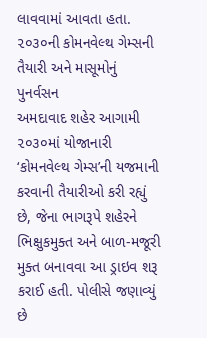લાવવામાં આવતા હતા.
૨૦૩૦ની કોમનવેલ્થ ગેમ્સની તૈયારી અને માસૂમોનું પુનર્વસન
અમદાવાદ શહેર આગામી ૨૦૩૦માં યોજાનારી ‘કોમનવેલ્થ ગેમ્સ’ની યજમાની કરવાની તૈયારીઓ કરી રહ્યું છે, જેના ભાગરૂપે શહેરને ભિક્ષુકમુક્ત અને બાળ-મજૂરી મુક્ત બનાવવા આ ડ્રાઇવ શરૂ કરાઈ હતી. પોલીસે જણાવ્યું છે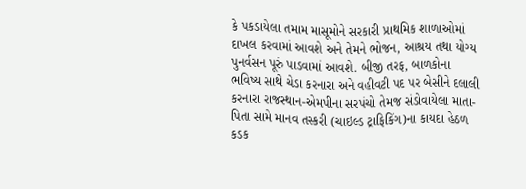કે પકડાયેલા તમામ માસૂમોને સરકારી પ્રાથમિક શાળાઓમાં દાખલ કરવામાં આવશે અને તેમને ભોજન, આશ્રય તથા યોગ્ય પુનર્વસન પૂરું પાડવામાં આવશે. બીજી તરફ, બાળકોના ભવિષ્ય સાથે ચેડા કરનારા અને વહીવટી પદ પર બેસીને દલાલી કરનારા રાજસ્થાન-એમપીના સરપંચો તેમજ સંડોવાયેલા માતા-પિતા સામે માનવ તસ્કરી (ચાઇલ્ડ ટ્રાફિકિંગ)ના કાયદા હેઠળ કડક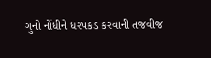ગુનો નોંધીને ધરપકડ કરવાની તજવીજ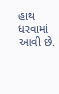હાથ ધરવામાં આવી છે.